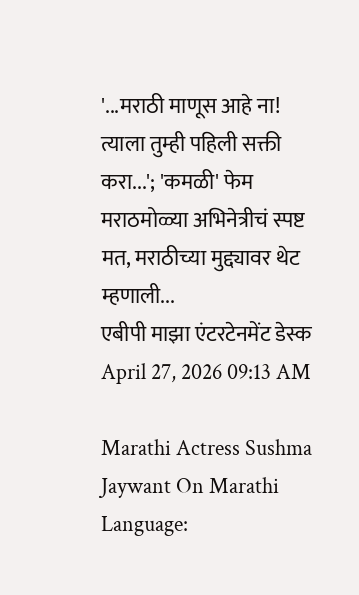'...मराठी माणूस आहे ना! त्याला तुम्ही पहिली सक्ती करा...'; 'कमळी' फेम मराठमोळ्या अभिनेत्रीचं स्पष्ट मत, मराठीच्या मुद्द्यावर थेट म्हणाली...
एबीपी माझा एंटरटेनमेंट डेस्क April 27, 2026 09:13 AM

Marathi Actress Sushma Jaywant On Marathi Language: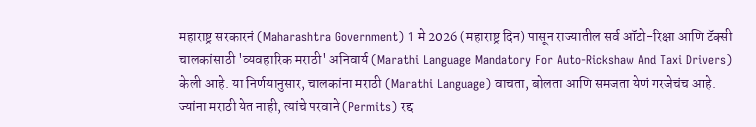महाराष्ट्र सरकारनं (Maharashtra Government) 1 मे 2026 (महाराष्ट्र दिन) पासून राज्यातील सर्व ऑटो-रिक्षा आणि टॅक्सी चालकांसाठी 'व्यवहारिक मराठी' अनिवार्य (Marathi Language Mandatory For Auto-Rickshaw And Taxi Drivers) केली आहे. या निर्णयानुसार, चालकांना मराठी (Marathi Language) वाचता, बोलता आणि समजता येणं गरजेचंच आहे. ज्यांना मराठी येत नाही, त्यांचे परवाने (Permits) रद्द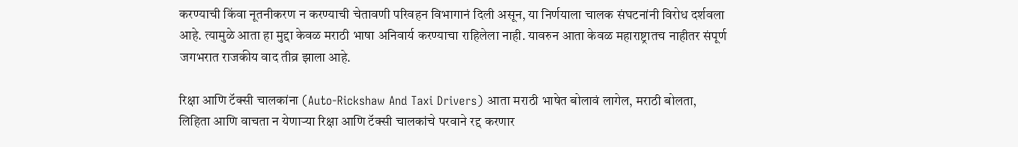करण्याची किंवा नूतनीकरण न करण्याची चेतावणी परिवहन विभागानं दिली असून, या निर्णयाला चालक संघटनांनी विरोध दर्शवला आहे. त्यामुळे आता हा मुद्दा केवळ मराठी भाषा अनिवार्य करण्याचा राहिलेला नाही. यावरुन आता केवळ महाराष्ट्रातच नाहीतर संपूर्ण जगभरात राजकीय वाद तीव्र झाला आहे.

रिक्षा आणि टॅक्सी चालकांना (Auto-Rickshaw And Taxi Drivers) आता मराठी भाषेत बोलावं लागेल, मराठी बोलता, लिहिता आणि वाचता न येणाऱ्या रिक्षा आणि टॅक्सी चालकांचे परवाने रद्द करणार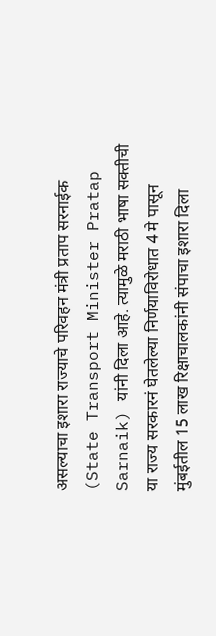असल्याचा इशारा राज्याचे परिवहन मंत्री प्रताप सरनाईक (State Transport Minister Pratap Sarnaik) यांनी दिला आहे. त्यामुळे मराठी भाषा सक्तीची या राज्य सरकारनं घेतलेल्या निर्णयाविरोधात 4 मे पासून मुंबईतील 15 लाख रिक्षाचालकांनी संपाचा इशारा दिला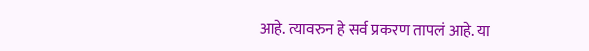आहे. त्यावरुन हे सर्व प्रकरण तापलं आहे. या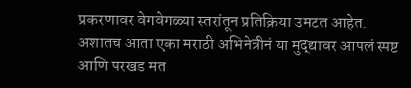प्रकरणावर वेगवेगळ्या स्तरांतून प्रतिक्रिया उमटत आहेत. अशातच आता एका मराठी अभिनेत्रीनं या मुद्द्यावर आपलं स्पष्ट आणि परखड मत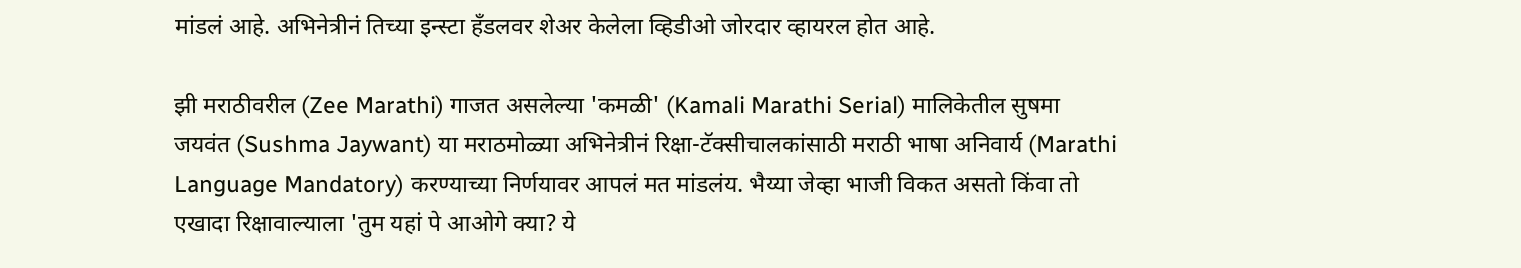मांडलं आहे. अभिनेत्रीनं तिच्या इन्स्टा हँडलवर शेअर केलेला व्हिडीओ जोरदार व्हायरल होत आहे.

झी मराठीवरील (Zee Marathi) गाजत असलेल्या 'कमळी' (Kamali Marathi Serial) मालिकेतील सुषमा जयवंत (Sushma Jaywant) या मराठमोळ्या अभिनेत्रीनं रिक्षा-टॅक्सीचालकांसाठी मराठी भाषा अनिवार्य (Marathi Language Mandatory) करण्याच्या निर्णयावर आपलं मत मांडलंय. भैय्या जेव्हा भाजी विकत असतो किंवा तो एखादा रिक्षावाल्याला 'तुम यहां पे आओगे क्या? ये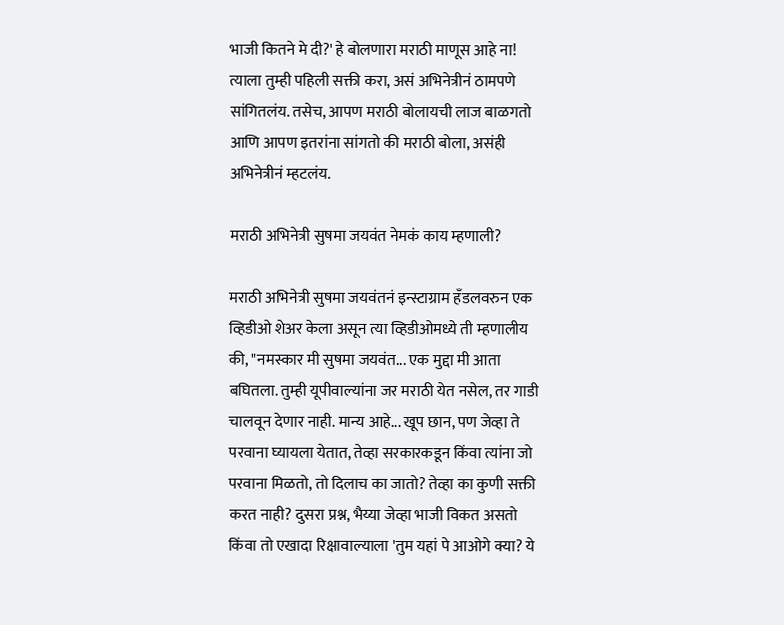भाजी कितने मे दी?' हे बोलणारा मराठी माणूस आहे ना! त्याला तुम्ही पहिली सक्ती करा, असं अभिनेत्रीनं ठामपणे सांगितलंय. तसेच, आपण मराठी बोलायची लाज बाळगतो आणि आपण इतरांना सांगतो की मराठी बोला, असंही अभिनेत्रीनं म्हटलंय.

मराठी अभिनेत्री सुषमा जयवंत नेमकं काय म्हणाली?

मराठी अभिनेत्री सुषमा जयवंतनं इन्स्टाग्राम हँडलवरुन एक व्हिडीओ शेअर केला असून त्या व्हिडीओमध्ये ती म्हणालीय की, "नमस्कार मी सुषमा जयवंत... एक मुद्दा मी आता बघितला. तुम्ही यूपीवाल्यांना जर मराठी येत नसेल, तर गाडी चालवून देणार नाही. मान्य आहे... खूप छान, पण जेव्हा ते परवाना घ्यायला येतात, तेव्हा सरकारकडून किंवा त्यांना जो परवाना मिळतो, तो दिलाच का जातो? तेव्हा का कुणी सक्ती करत नाही? दुसरा प्रश्न, भैय्या जेव्हा भाजी विकत असतो किंवा तो एखादा रिक्षावाल्याला 'तुम यहां पे आओगे क्या? ये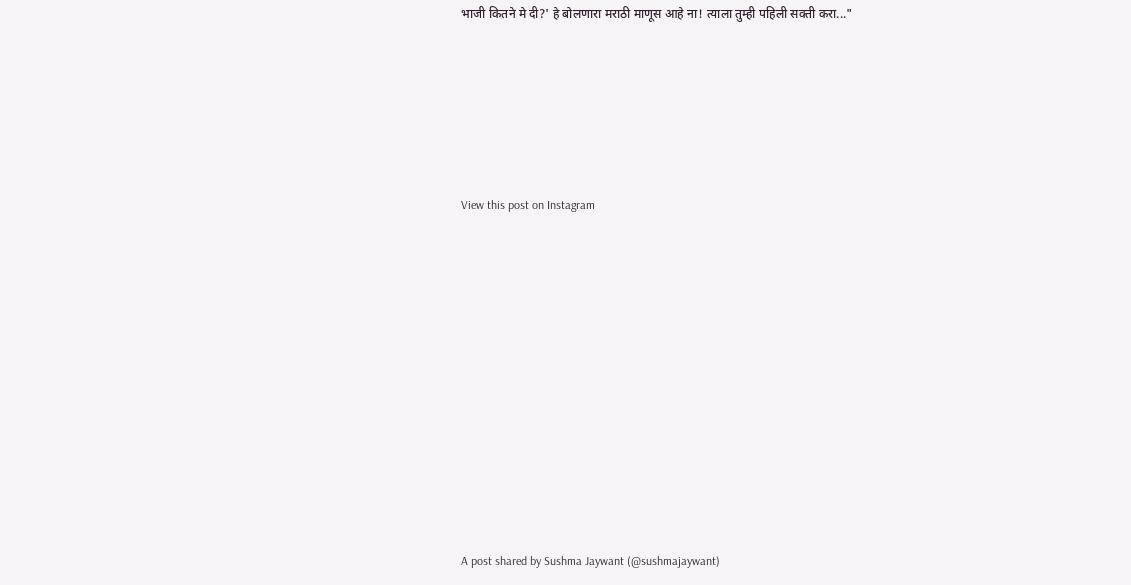भाजी कितने मे दी?' हे बोलणारा मराठी माणूस आहे ना! त्याला तुम्ही पहिली सक्ती करा..."






View this post on Instagram












A post shared by Sushma Jaywant (@sushmajaywant)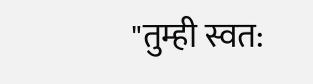"तुम्ही स्वत: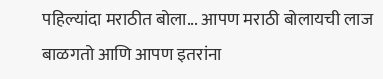पहिल्यांदा मराठीत बोला... आपण मराठी बोलायची लाज बाळगतो आणि आपण इतरांना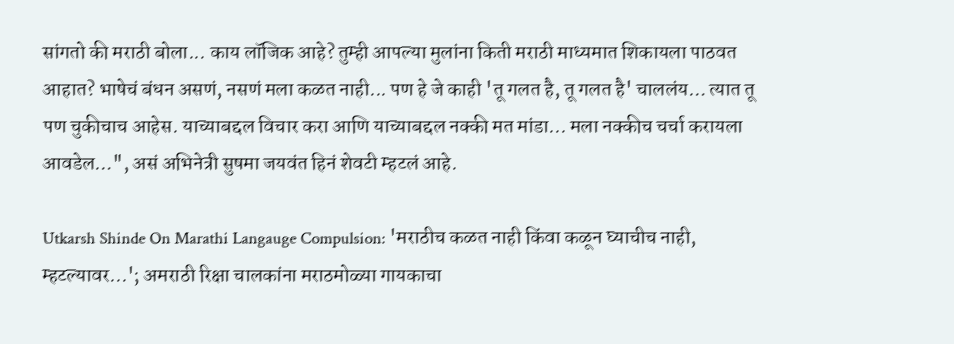सांगतो की मराठी बोला... काय लॉजिक आहे? तुम्ही आपल्या मुलांना किती मराठी माध्यमात शिकायला पाठवत आहात? भाषेचं बंधन असणं, नसणं मला कळत नाही... पण हे जे काही 'तू गलत है, तू गलत है' चाललंय… त्यात तू पण चुकीचाच आहेस. याच्याबद्दल विचार करा आणि याच्याबद्दल नक्की मत मांडा... मला नक्कीच चर्चा करायला आवडेल…", असं अभिनेत्री सुषमा जयवंत हिनं शेवटी म्हटलं आहे.

Utkarsh Shinde On Marathi Langauge Compulsion: 'मराठीच कळत नाही किंवा कळून घ्याचीच नाही, म्हटल्यावर...'; अमराठी रिक्षा चालकांना मराठमोळ्या गायकाचा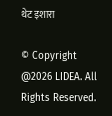थेट इशारा

© Copyright @2026 LIDEA. All Rights Reserved.